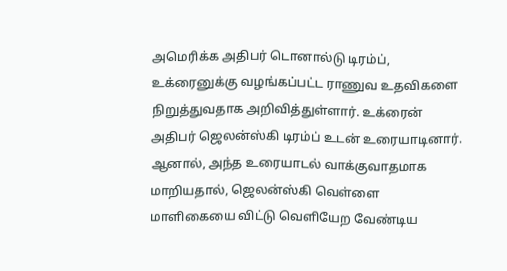அமெரிக்க அதிபர் டொனால்டு டிரம்ப், உக்ரைனுக்கு வழங்கப்பட்ட ராணுவ உதவிகளை நிறுத்துவதாக அறிவித்துள்ளார். உக்ரைன் அதிபர் ஜெலன்ஸ்கி டிரம்ப் உடன் உரையாடினார். ஆனால், அந்த உரையாடல் வாக்குவாதமாக மாறியதால், ஜெலன்ஸ்கி வெள்ளை மாளிகையை விட்டு வெளியேற வேண்டிய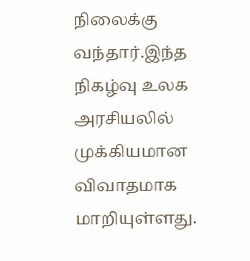நிலைக்கு வந்தார்.இந்த நிகழ்வு உலக அரசியலில் முக்கியமான விவாதமாக மாறியுள்ளது.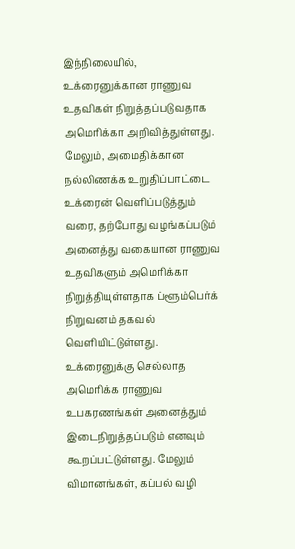இந்நிலையில், உக்ரைனுக்கான ராணுவ உதவிகள் நிறுத்தப்படுவதாக அமெரிக்கா அறிவித்துள்ளது. மேலும், அமைதிக்கான நல்லிணக்க உறுதிப்பாட்டை உக்ரைன் வெளிப்படுத்தும் வரை, தற்போது வழங்கப்படும் அனைத்து வகையான ராணுவ உதவிகளும் அமெரிக்கா நிறுத்தியுள்ளதாக ப்ளூம்பெர்க் நிறுவனம் தகவல் வெளியிட்டுள்ளது. உக்ரைனுக்கு செல்லாத அமெரிக்க ராணுவ உபகரணங்கள் அனைத்தும் இடைநிறுத்தப்படும் எனவும் கூறப்பட்டுள்ளது. மேலும் விமானங்கள், கப்பல் வழி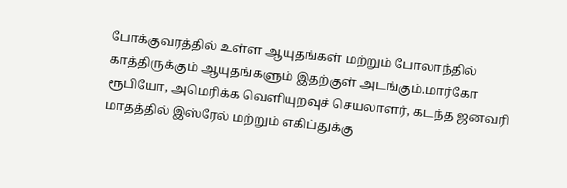போக்குவரத்தில் உள்ள ஆயுதங்கள் மற்றும் போலாந்தில் காத்திருக்கும் ஆயுதங்களும் இதற்குள் அடங்கும்.மார்கோ ரூபியோ, அமெரிக்க வெளியுறவுச் செயலாளர், கடந்த ஜனவரி மாதத்தில் இஸ்ரேல் மற்றும் எகிப்துக்கு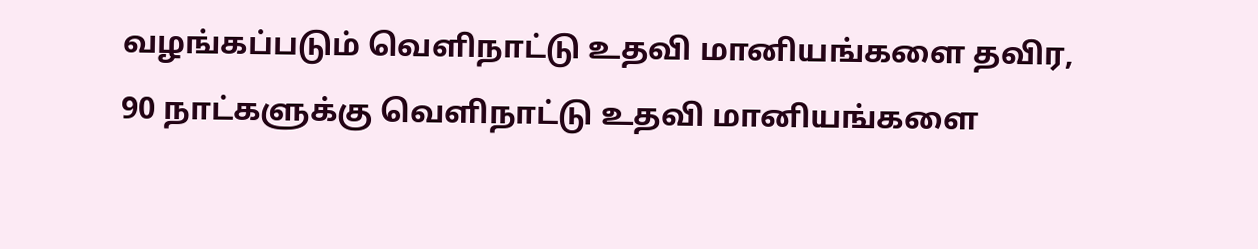வழங்கப்படும் வெளிநாட்டு உதவி மானியங்களை தவிர, 90 நாட்களுக்கு வெளிநாட்டு உதவி மானியங்களை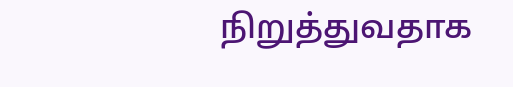நிறுத்துவதாக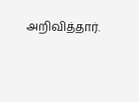அறிவித்தார்.